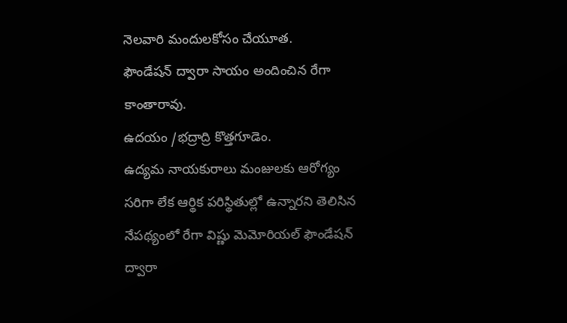నెలవారి మందులకోసం చేయూత.
ఫౌండేషన్ ద్వారా సాయం అందించిన రేగా కాంతారావు.
ఉదయం /భద్రాద్రి కొత్తగూడెం.
ఉద్యమ నాయకురాలు మంజులకు ఆరోగ్యం సరిగా లేక ఆర్థిక పరిస్థితుల్లో ఉన్నారని తెలిసిన నేపథ్యంలో రేగా విష్ణు మెమోరియల్ ఫౌండేషన్ ద్వారా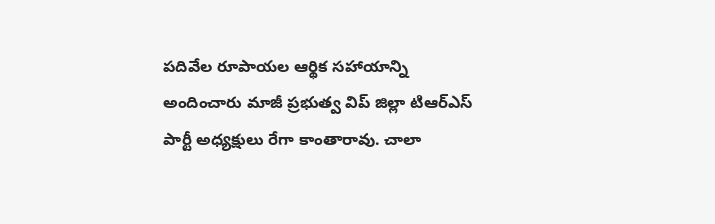పదివేల రూపాయల ఆర్థిక సహాయాన్ని అందించారు మాజీ ప్రభుత్వ విప్ జిల్లా టిఆర్ఎస్ పార్టీ అధ్యక్షులు రేగా కాంతారావు. చాలా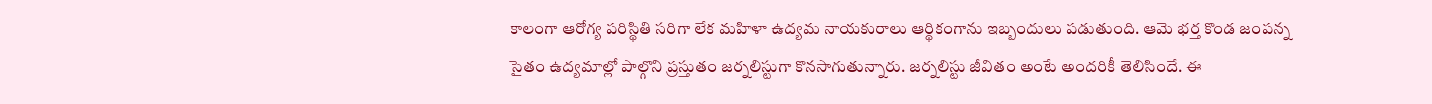కాలంగా ఆరోగ్య పరిస్థితి సరిగా లేక మహిళా ఉద్యమ నాయకురాలు ఆర్థికంగాను ఇబ్బందులు పడుతుంది. ఆమె భర్త కొండ జంపన్న సైతం ఉద్యమాల్లో పాల్గొని ప్రస్తుతం జర్నలిస్టుగా కొనసాగుతున్నారు. జర్నలిస్టు జీవితం అంటే అందరికీ తెలిసిందే. ఈ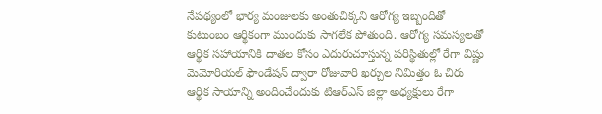నేపథ్యంలో భార్య మంజులకు అంతుచిక్కని ఆరోగ్య ఇబ్బందితో కుటుంబం ఆర్థికంగా ముందుకు సాగలేక పోతుంది. ఆరోగ్య సమస్యలతో ఆర్థిక సహాయానికి దాతల కోసం ఎదురుచూస్తున్న పరిస్థితుల్లో రేగా విష్ణు మెమోరియల్ ఫౌండేషన్ ద్వారా రోజువారి ఖర్చుల నిమిత్తం ఓ చిరు ఆర్థిక సాయాన్ని అందించేందుకు టిఆర్ఎస్ జిల్లా అధ్యక్షులు రేగా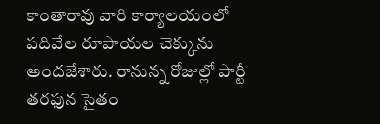కాంతారావు వారి కార్యాలయంలో పదివేల రూపాయల చెక్కును అందజేశారు. రానున్న రోజుల్లో పార్టీ తరఫున సైతం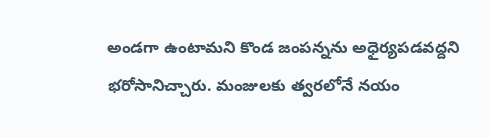అండగా ఉంటామని కొండ జంపన్నను అధైర్యపడవద్దని భరోసానిచ్చారు. మంజులకు త్వరలోనే నయం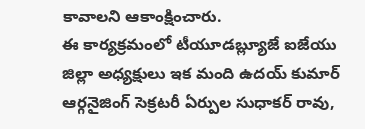కావాలని ఆకాంక్షించారు.
ఈ కార్యక్రమంలో టీయూడబ్ల్యూజే ఐజేయు జిల్లా అధ్యక్షులు ఇక మంది ఉదయ్ కుమార్ ఆర్గనైజింగ్ సెక్రటరీ ఏర్పుల సుధాకర్ రావు,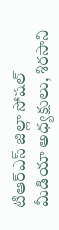టిఆర్ఎస్ జిల్లా సోషల్ మీడియా అధ్యక్షులు, శిరసాని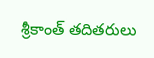శ్రీకాంత్ తదితరులు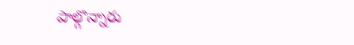పాల్గొన్నారు